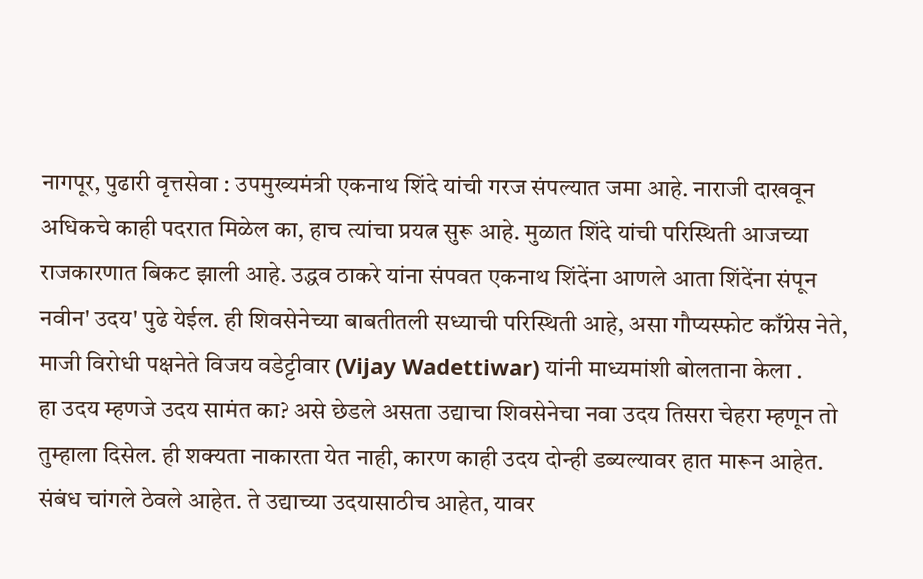नागपूर, पुढारी वृत्तसेवा : उपमुख्यमंत्री एकनाथ शिंदे यांची गरज संपल्यात जमा आहे. नाराजी दाखवून अधिकचे काही पदरात मिळेल का, हाच त्यांचा प्रयत्न सुरू आहे. मुळात शिंदे यांची परिस्थिती आजच्या राजकारणात बिकट झाली आहे. उद्धव ठाकरे यांना संपवत एकनाथ शिंदेंना आणले आता शिंदेंना संपून नवीन' उदय' पुढे येईल. ही शिवसेनेच्या बाबतीतली सध्याची परिस्थिती आहे, असा गौप्यस्फोट काँग्रेस नेते, माजी विरोधी पक्षनेते विजय वडेट्टीवार (Vijay Wadettiwar) यांनी माध्यमांशी बोलताना केला .
हा उदय म्हणजे उदय सामंत का? असे छेडले असता उद्याचा शिवसेनेचा नवा उदय तिसरा चेहरा म्हणून तो तुम्हाला दिसेल. ही शक्यता नाकारता येत नाही, कारण काही उदय दोन्ही डब्यल्यावर हात मारून आहेत. संबंध चांगले ठेवले आहेत. ते उद्याच्या उदयासाठीच आहेत, यावर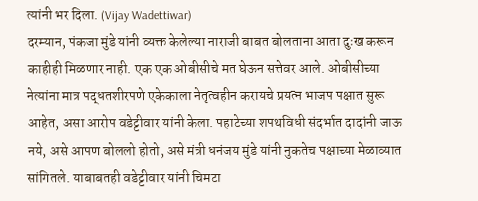त्यांनी भर दिला. (Vijay Wadettiwar)
दरम्यान, पंकजा मुंडे यांनी व्यक्त केलेल्या नाराजी बाबत बोलताना आता दुःख करून काहीही मिळणार नाही. एक एक ओबीसीचे मत घेऊन सत्तेवर आले. ओबीसीच्या नेत्यांना मात्र पद्धतशीरपणे एकेकाला नेतृत्वहीन करायचे प्रयत्न भाजप पक्षात सुरू आहेत, असा आरोप वडेट्टीवार यांनी केला. पहाटेच्या शपथविधी संदर्भात दादांनी जाऊ नये, असे आपण बोललो होतो, असे मंत्री धनंजय मुंडे यांनी नुकतेच पक्षाच्या मेळाव्यात सांगितले. याबाबतही वडेट्टीवार यांनी चिमटा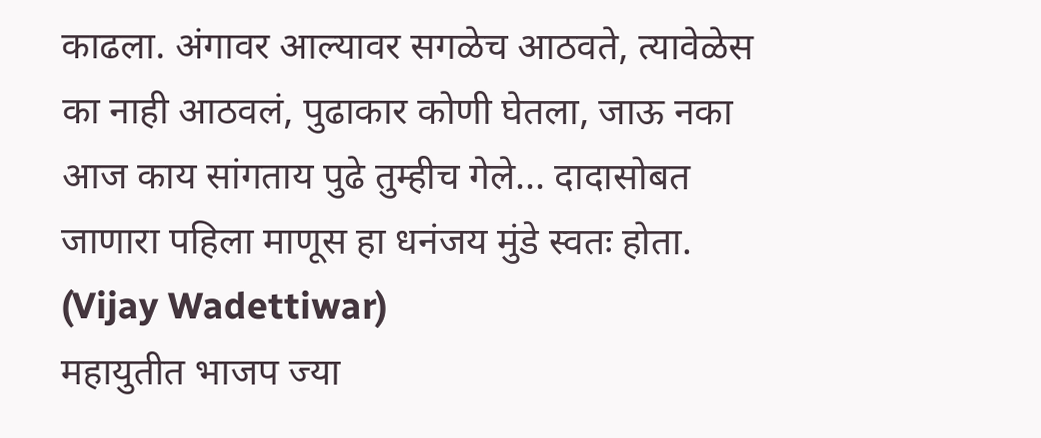काढला. अंगावर आल्यावर सगळेच आठवते, त्यावेळेस का नाही आठवलं, पुढाकार कोणी घेतला, जाऊ नका आज काय सांगताय पुढे तुम्हीच गेले... दादासोबत जाणारा पहिला माणूस हा धनंजय मुंडे स्वतः होता. (Vijay Wadettiwar)
महायुतीत भाजप ज्या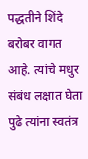पद्धतीने शिंदे बरोबर वागत आहे. त्यांचे मधुर संबंध लक्षात घेता पुढे त्यांना स्वतंत्र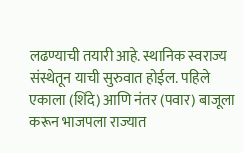लढण्याची तयारी आहे. स्थानिक स्वराज्य संस्थेतून याची सुरुवात होईल. पहिले एकाला (शिंदे) आणि नंतर (पवार) बाजूला करून भाजपला राज्यात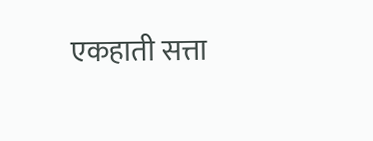एकहाती सत्ता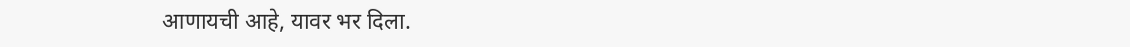आणायची आहे, यावर भर दिला.